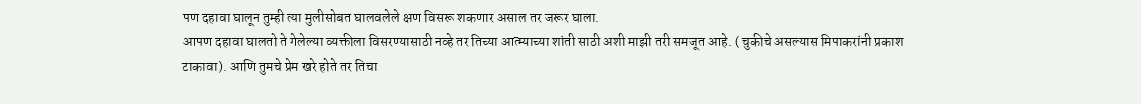पण दहावा घालून तुम्ही त्या मुलीसोबत घालवलेले क्षण विसरू शकणार असाल तर जरूर घाला.
आपण दहावा घालतो ते गेलेल्या व्यक्तीला विसरण्यासाठी नव्हे तर तिच्या आत्म्याच्या शांती साठी अशी माझी तरी समजूत आहे. ( चुकीचे असल्यास मिपाकरांनी प्रकाश टाकावा). आणि तुमचे प्रेम खरे होते तर तिचा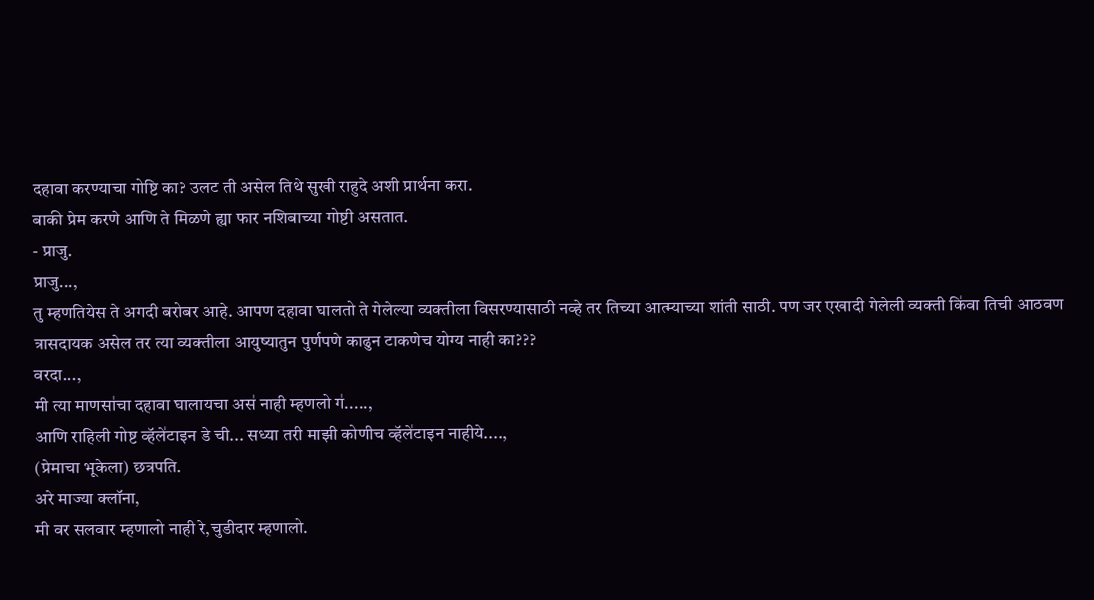दहावा करण्याचा गोष्टि का? उलट ती असेल तिथे सुखी राहुदे अशी प्रार्थना करा.
बाकी प्रेम करणे आणि ते मिळणे ह्या फार नशिबाच्या गोष्टी असतात.
- प्राजु.
प्राजु...,
तु म्हणतियेस ते अगदी बरोबर आहे. आपण दहावा घालतो ते गेलेल्या व्यक्तीला विसरण्यासाठी नव्हे तर तिच्या आत्म्याच्या शांती साठी. पण जर एखादी गेलेली व्यक्ती कि॑वा तिची आठवण त्रासदायक असेल तर त्या व्यक्तीला आयुष्यातुन पुर्णपणे काढुन टाकणेच योग्य नाही का???
वरदा...,
मी त्या माणसा॑चा दहावा घालायचा अस॑ नाही म्हणलो ग॑.....,
आणि राहिली गोष्ट व्हॅले॑टाइन डे ची... सध्या तरी माझी कोणीच व्हॅले॑टाइन नाहीये....,
(प्रेमाचा भूकेला) छत्रपति.
अरे माज्या क्लॉना,
मी वर सलवार म्हणालो नाही रे,चुडीदार म्हणालो.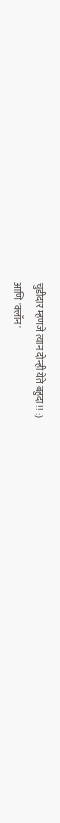चुडीदार म्हणजे त्यान दोन्ही येते बहुदा!! :)
आणि 'क्लॉन'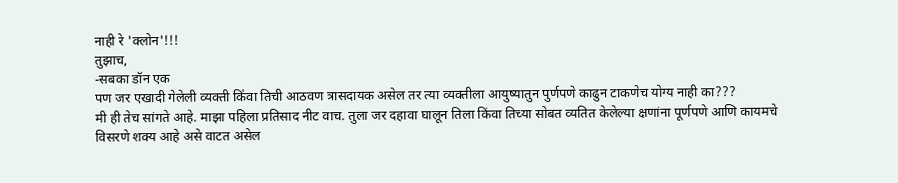नाही रे 'क्लोन'!!!
तुझाच,
-सबका डॉन एक
पण जर एखादी गेलेली व्यक्ती कि॑वा तिची आठवण त्रासदायक असेल तर त्या व्यक्तीला आयुष्यातुन पुर्णपणे काढुन टाकणेच योग्य नाही का???
मी ही तेच सांगते आहे. माझा पहिला प्रतिसाद नीट वाच. तुला जर दहावा घालून तिला किंवा तिच्या सोबत व्यतित केलेल्या क्षणांना पूर्णपणे आणि कायमचे विसरणे शक्य आहे असे वाटत असेल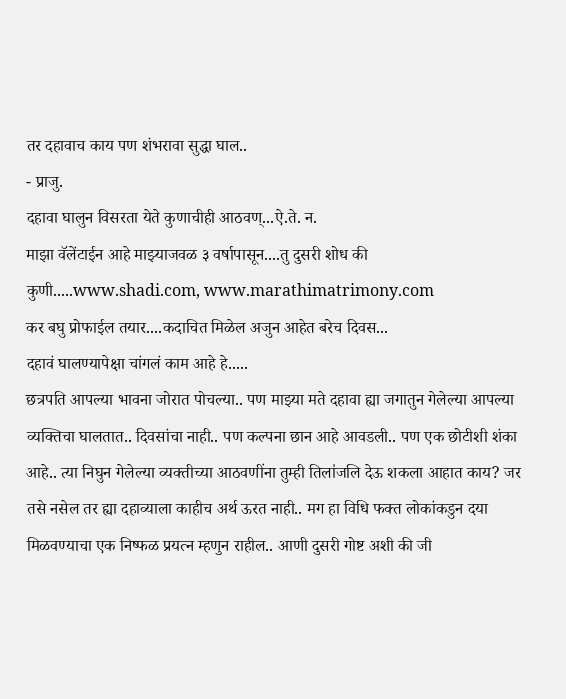तर दहावाच काय पण शंभरावा सुद्धा घाल..
- प्राजु.
दहावा घालुन विसरता येते कुणाचीही आठवण्...ऐ.ते. न.
माझा वॅलेंटाईन आहे माझ्याजवळ ३ वर्षापासून....तु दुसरी शोध की कुणी.....www.shadi.com, www.marathimatrimony.com
कर बघु प्रोफाईल तयार....कदाचित मिळेल अजुन आहेत बरेच दिवस...
दहावं घालण्यापेक्षा चांगलं काम आहे हे.....
छत्रपति आपल्या भावना जोरात पोचल्या.. पण माझ्या मते दहावा ह्या जगातुन गेलेल्या आपल्या व्यक्तिचा घालतात.. दिवसांचा नाही.. पण कल्पना छान आहे आवडली.. पण एक छोटीशी शंका आहे.. त्या निघुन गेलेल्या व्यक्तीच्या आठवणींना तुम्ही तिला॑जलि देऊ शकला आहात काय? जर तसे नसेल तर ह्या दहाव्याला काहीच अर्थ ऊरत नाही.. मग हा विधि फक्त लोकांकडुन दया मिळवण्याचा एक निष्फळ प्रयत्न म्हणुन राहील.. आणी दुसरी गोष्ट अशी की जी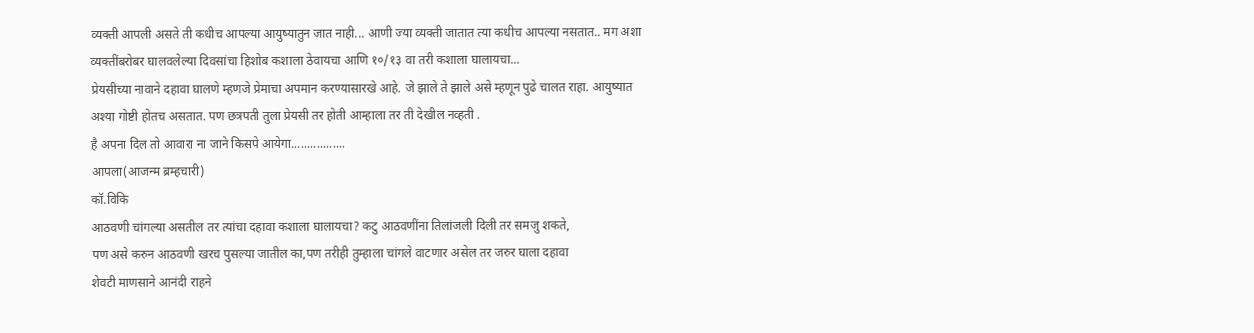व्यक्ती आपली असते ती कधीच आपल्या आयुष्यातुन जात नाही... आणी ज्या व्यक्ती जातात त्या कधीच आपल्या नसतात.. मग अशा व्यक्तींबरोबर घालवलेल्या दिवसांचा हिशोब कशाला ठेवायचा आणि १०/१३ वा तरी कशाला घालायचा...
प्रेयसीच्या नावाने दहावा घालणे म्हणजे प्रेमाचा अपमान करण्यासारखे आहे. जे झाले ते झाले असे म्हणून पुढे चालत राहा. आयुष्यात अश्या गोष्टी होतच असतात. पण छत्रपती तुला प्रेयसी तर होती आम्हाला तर ती देखील नव्हती .
है अपना दिल तो आवारा ना जाने किसपे आयेगा.................
आपला(आजन्म ब्रम्हचारी)
कॉ.विकि
आठवणी चांगल्या असतील तर त्यांचा दहावा कशाला घालायचा? कटु आठवणींना तिलांजली दिली तर समजु शकते,
पण असे करुन आठवणी खरच पुसल्या जातील का,पण तरीही तुम्हाला चांगले वाटणार असेल तर जरुर घाला दहावा
शेवटी माणसाने आनंदी राहने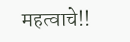महत्वाचे!!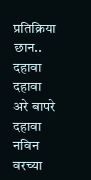प्रतिक्रिया
छान..
दहावा
दहावा
अरे बापरे
दहावा
नविन
वरच्या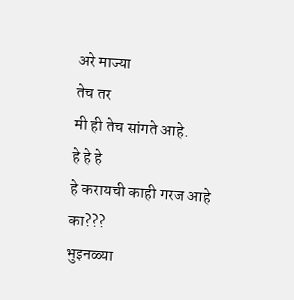अरे माज्या
तेच तर
मी ही तेच सांगते आहे.
हे हे हे
हे करायची काही गरज आहे का???
भुइनळ्या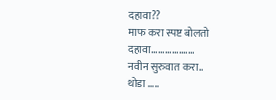दहावा??
माफ करा स्पष्ट बोलतो
दहावा...................
नवीन सुरुवात करा..
थोडा .....